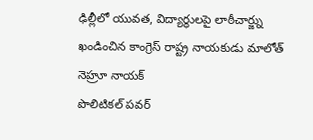ఢిల్లీలో యువత, విద్యార్థులపై లాఠీచార్జ్ను ఖండించిన కాంగ్రెస్ రాష్ట్ర నాయకుడు మాలోత్ నెహ్రూ నాయక్
పొలిటికల్ పవర్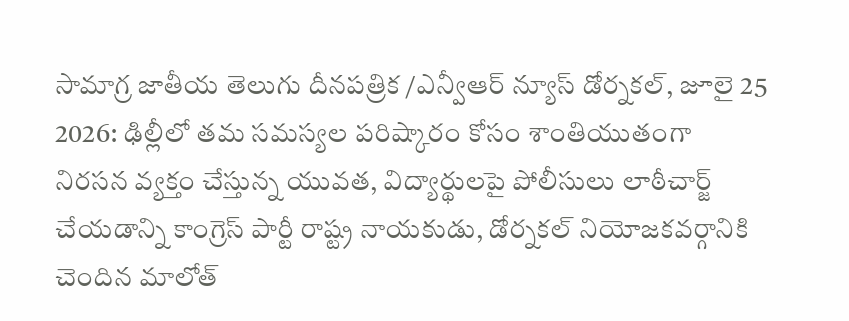సామాగ్ర జాతీయ తెలుగు దీనపత్రిక /ఎన్వీఆర్ న్యూస్ డోర్నకల్, జూలై 25 2026: ఢిల్లీలో తమ సమస్యల పరిష్కారం కోసం శాంతియుతంగా నిరసన వ్యక్తం చేస్తున్న యువత, విద్యార్థులపై పోలీసులు లాఠీచార్జ్ చేయడాన్ని కాంగ్రెస్ పార్టీ రాష్ట్ర నాయకుడు, డోర్నకల్ నియోజకవర్గానికి చెందిన మాలోత్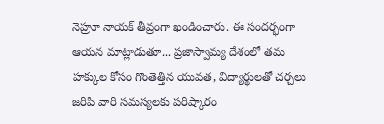నెహ్రూ నాయక్ తీవ్రంగా ఖండించారు. ఈ సందర్భంగా ఆయన మాట్లాడుతూ... ప్రజాస్వామ్య దేశంలో తమ హక్కుల కోసం గొంతెత్తిన యువత, విద్యార్థులతో చర్చలు జరిపి వారి సమస్యలకు పరిష్కారం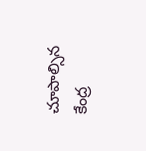చూపాల్సిన కేంద్ర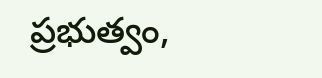ప్రభుత్వం,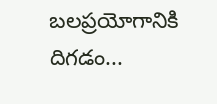బలప్రయోగానికి దిగడం...